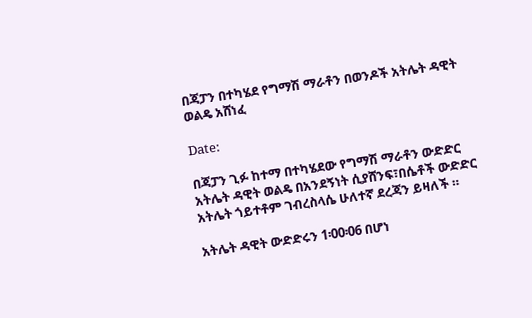በጃፓን በተካሄደ የግማሽ ማራቶን በወንዶች አትሌት ዳዊት ወልዴ አሸነፈ

Date:

በጃፓን ጊፉ ከተማ በተካሄደው የግማሽ ማራቶን ውድድር አትሌት ዳዊት ወልዴ በአንደኝነት ሲያሸንፍ፣በሴቶች ውድድር አትሌት ጎይተቶም ገብረስላሴ ሁለተኛ ደረጃን ይዛለች ።

አትሌት ዳዊት ውድድሩን 1፡00፡06 በሆነ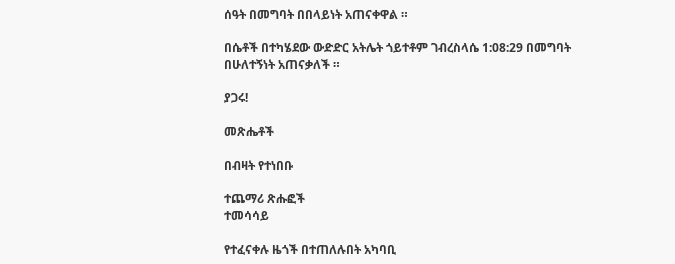ሰዓት በመግባት በበላይነት አጠናቀዋል ።

በሴቶች በተካሄደው ውድድር አትሌት ጎይተቶም ገብረስላሴ 1:08:29 በመግባት በሁለተኝነት አጠናቃለች ።

ያጋሩ!

መጽሔቶች

በብዛት የተነበቡ

ተጨማሪ ጽሑፎች
ተመሳሳይ

የተፈናቀሉ ዜጎች በተጠለሉበት አካባቢ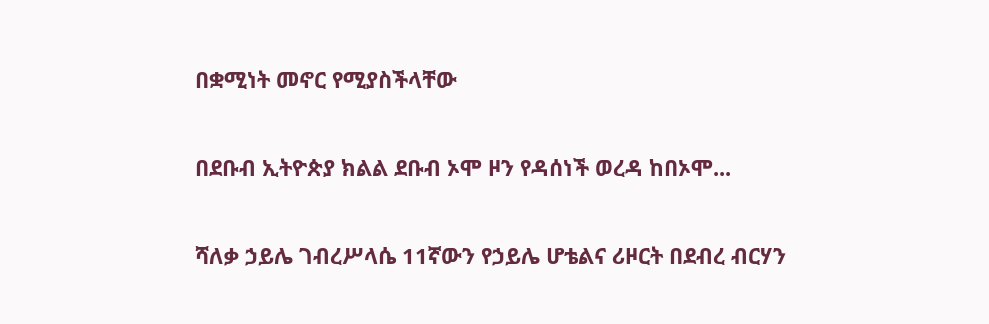በቋሚነት መኖር የሚያስችላቸው

በደቡብ ኢትዮጵያ ክልል ደቡብ ኦሞ ዞን የዳሰነች ወረዳ ከበኦሞ...

ሻለቃ ኃይሌ ገብረሥላሴ 11ኛውን የኃይሌ ሆቴልና ሪዞርት በደብረ ብርሃን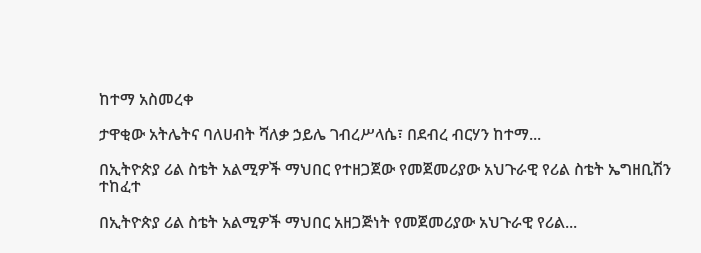ከተማ አስመረቀ

ታዋቂው አትሌትና ባለሀብት ሻለቃ ኃይሌ ገብረሥላሴ፣ በደብረ ብርሃን ከተማ...

በኢትዮጵያ ሪል ስቴት አልሚዎች ማህበር የተዘጋጀው የመጀመሪያው አህጉራዊ የሪል ስቴት ኤግዘቢሽን ተከፈተ

በኢትዮጵያ ሪል ስቴት አልሚዎች ማህበር አዘጋጅነት የመጀመሪያው አህጉራዊ የሪል...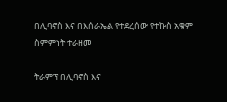በሊባኖስ እና በእሰራኤል የተደረሰው የተኩስ አቁም ስምምነት ተራዘመ

ትራምፕ በሊባኖስ እና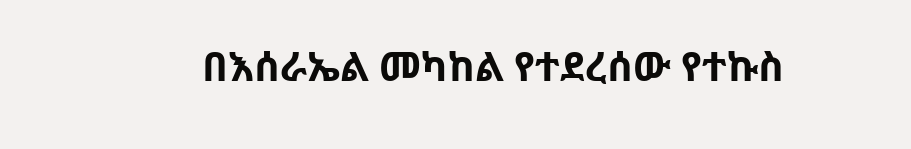በእሰራኤል መካከል የተደረሰው የተኩስ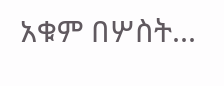አቁም በሦስት...